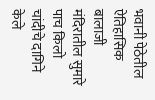भवानी पेठेतील ऐतिहासिक बालाजी मंदिरातील सुमारे पाच किलो चांदीचे दागिने केले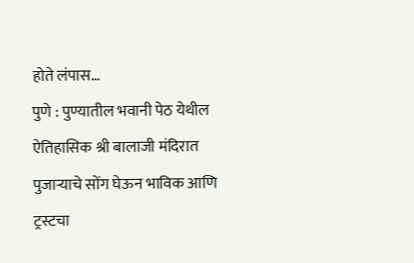होते लंपास…
पुणे : पुण्यातील भवानी पेठ येथील ऐतिहासिक श्री बालाजी मंदिरात पुजाऱ्याचे सोंग घेऊन भाविक आणि ट्रस्टचा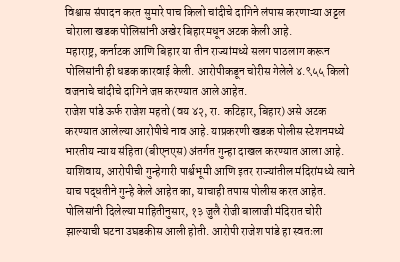विश्वास संपादन करत सुमारे पाच किलो चांदीचे दागिने लंपास करणाऱ्या अट्टल चोराला खडक पोलिसांनी अखेर बिहारमधून अटक केली आहे.
महाराष्ट्र, कर्नाटक आणि बिहार या तीन राज्यांमध्ये सलग पाठलाग करून पोलिसांनी ही धडक कारवाई केली. आरोपीकडून चोरीस गेलेले ४.९५५ किलो वजनाचे चांदीचे दागिने जप्त करण्यात आले आहेत.
राजेश पांडे ऊर्फ राजेश महतो (वय ४२, रा. कटिहार, बिहार) असे अटक करण्यात आलेल्या आरोपीचे नाव आहे. याप्रकरणी खडक पोलीस स्टेशनमध्ये भारतीय न्याय संहिता (बीएनएस) अंतर्गत गुन्हा दाखल करण्यात आला आहे. याशिवाय, आरोपीची गुन्हेगारी पार्श्वभूमी आणि इतर राज्यांतील मंदिरांमध्ये त्याने याच पद्धतीने गुन्हे केले आहेत का, याचाही तपास पोलीस करत आहेत.
पोलिसांनी दिलेल्या माहितीनुसार, १३ जुलै रोजी बालाजी मंदिरात चोरी झाल्याची घटना उघडकीस आली होती. आरोपी राजेश पांडे हा स्वतःला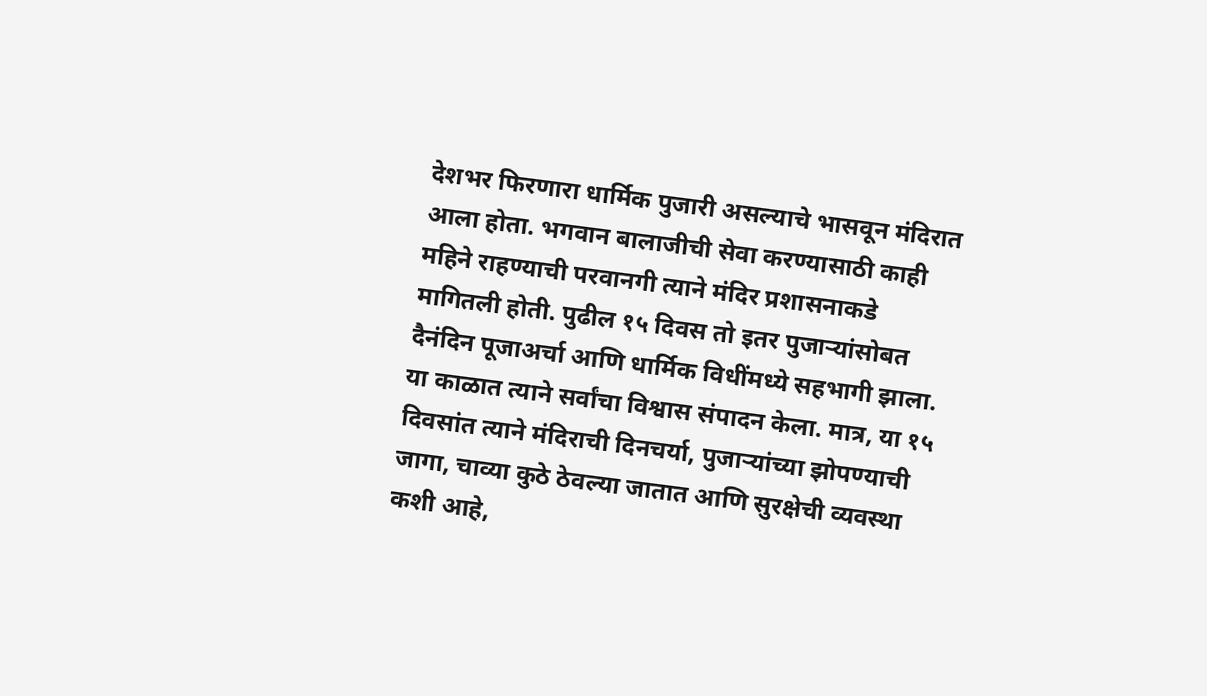देशभर फिरणारा धार्मिक पुजारी असल्याचे भासवून मंदिरात आला होता. भगवान बालाजीची सेवा करण्यासाठी काही महिने राहण्याची परवानगी त्याने मंदिर प्रशासनाकडे मागितली होती. पुढील १५ दिवस तो इतर पुजाऱ्यांसोबत दैनंदिन पूजाअर्चा आणि धार्मिक विधींमध्ये सहभागी झाला. या काळात त्याने सर्वांचा विश्वास संपादन केला. मात्र, या १५ दिवसांत त्याने मंदिराची दिनचर्या, पुजाऱ्यांच्या झोपण्याची जागा, चाव्या कुठे ठेवल्या जातात आणि सुरक्षेची व्यवस्था कशी आहे,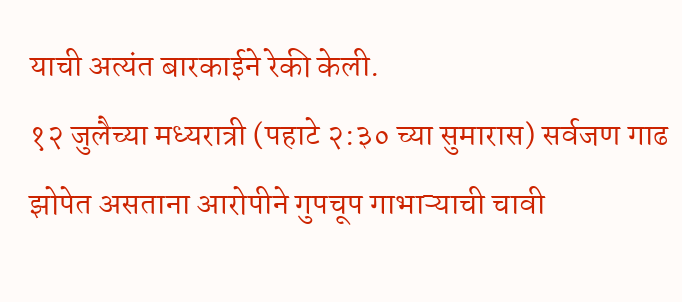याची अत्यंत बारकाईने रेकी केली.
१२ जुलैच्या मध्यरात्री (पहाटे २:३० च्या सुमारास) सर्वजण गाढ झोपेत असताना आरोपीने गुपचूप गाभाऱ्याची चावी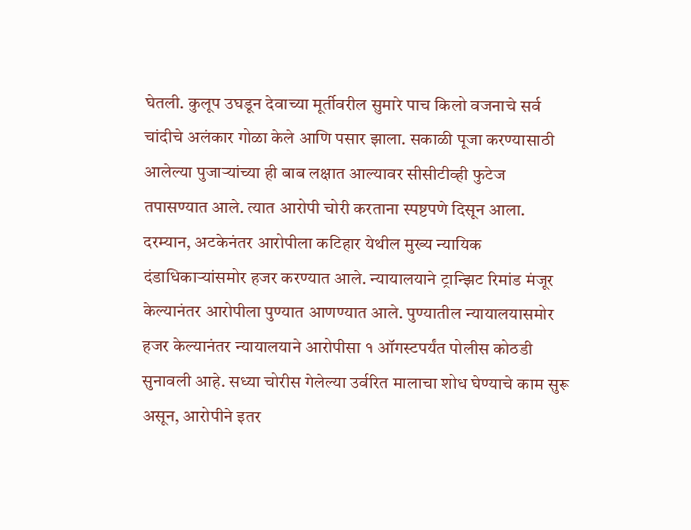घेतली. कुलूप उघडून देवाच्या मूर्तीवरील सुमारे पाच किलो वजनाचे सर्व चांदीचे अलंकार गोळा केले आणि पसार झाला. सकाळी पूजा करण्यासाठी आलेल्या पुजाऱ्यांच्या ही बाब लक्षात आल्यावर सीसीटीव्ही फुटेज तपासण्यात आले. त्यात आरोपी चोरी करताना स्पष्टपणे दिसून आला.
दरम्यान, अटकेनंतर आरोपीला कटिहार येथील मुख्य न्यायिक दंडाधिकाऱ्यांसमोर हजर करण्यात आले. न्यायालयाने ट्रान्झिट रिमांड मंजूर केल्यानंतर आरोपीला पुण्यात आणण्यात आले. पुण्यातील न्यायालयासमोर हजर केल्यानंतर न्यायालयाने आरोपीसा १ ऑगस्टपर्यंत पोलीस कोठडी सुनावली आहे. सध्या चोरीस गेलेल्या उर्वरित मालाचा शोध घेण्याचे काम सुरू असून, आरोपीने इतर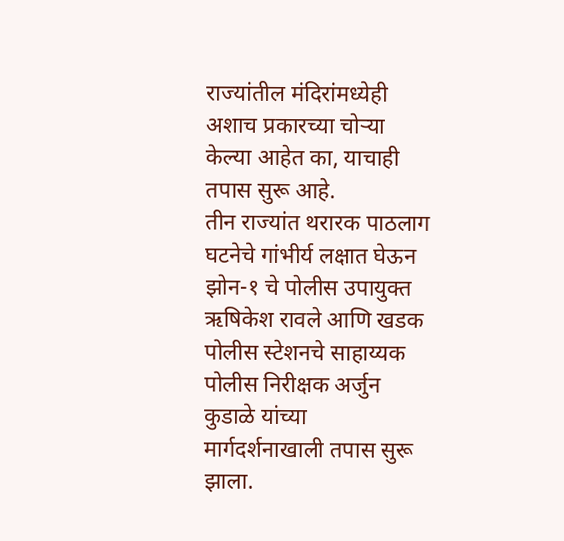राज्यांतील मंदिरांमध्येही अशाच प्रकारच्या चोऱ्या केल्या आहेत का, याचाही तपास सुरू आहे.
तीन राज्यांत थरारक पाठलाग
घटनेचे गांभीर्य लक्षात घेऊन झोन-१ चे पोलीस उपायुक्त ऋषिकेश रावले आणि खडक पोलीस स्टेशनचे साहाय्यक पोलीस निरीक्षक अर्जुन कुडाळे यांच्या मार्गदर्शनाखाली तपास सुरू झाला.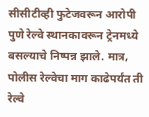सीसीटीव्ही फुटेजवरून आरोपी पुणे रेल्वे स्थानकावरून ट्रेनमध्ये बसल्याचे निष्पन्न झाले. मात्र, पोलीस रेल्वेचा माग काढेपर्यंत ती रेल्वे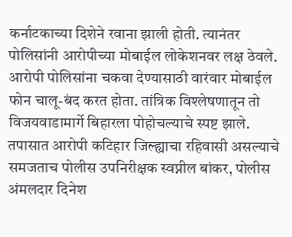कर्नाटकाच्या दिशेने रवाना झाली होती. त्यानंतर पोलिसांनी आरोपीच्या मोबाईल लोकेशनवर लक्ष ठेवले. आरोपी पोलिसांना चकवा देण्यासाठी वारंवार मोबाईल फोन चालू-बंद करत होता. तांत्रिक विश्लेषणातून तो विजयवाडामार्गे बिहारला पोहोचल्याचे स्पष्ट झाले. तपासात आरोपी कटिहार जिल्ह्याचा रहिवासी असल्याचे समजताच पोलीस उपनिरीक्षक स्वप्नील बांकर, पोलीस अंमलदार दिनेश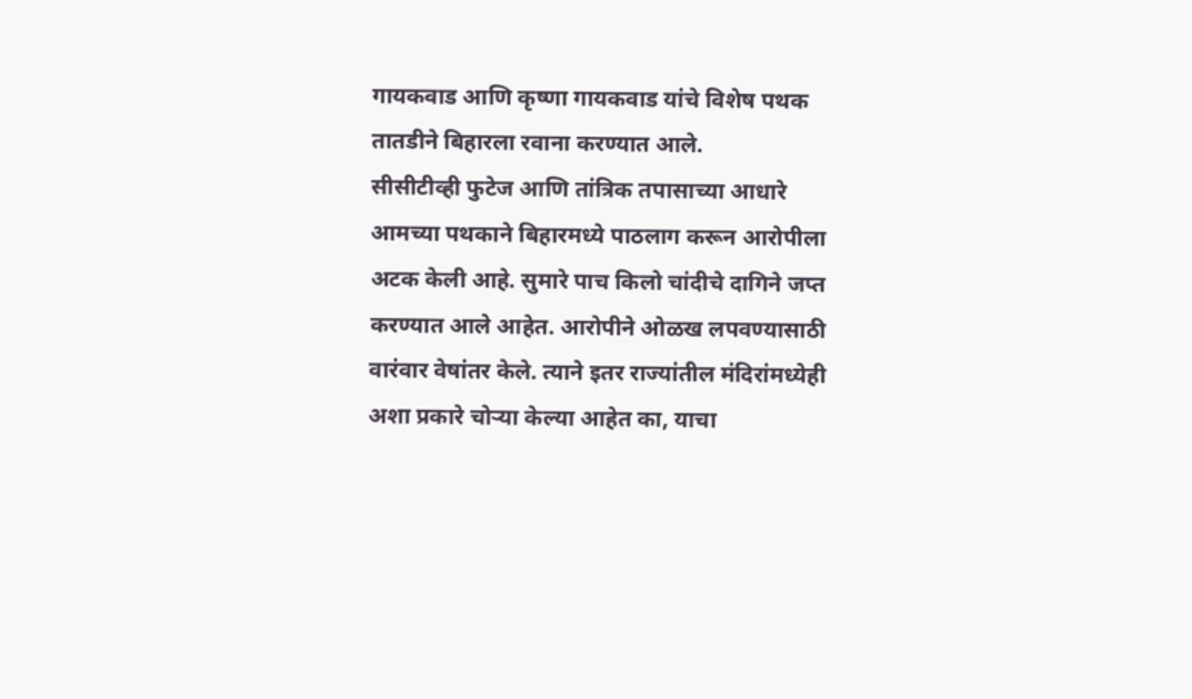गायकवाड आणि कृष्णा गायकवाड यांचे विशेष पथक तातडीने बिहारला रवाना करण्यात आले.
सीसीटीव्ही फुटेज आणि तांत्रिक तपासाच्या आधारे आमच्या पथकाने बिहारमध्ये पाठलाग करून आरोपीला अटक केली आहे. सुमारे पाच किलो चांदीचे दागिने जप्त करण्यात आले आहेत. आरोपीने ओळख लपवण्यासाठी वारंवार वेषांतर केले. त्याने इतर राज्यांतील मंदिरांमध्येही अशा प्रकारे चोऱ्या केल्या आहेत का, याचा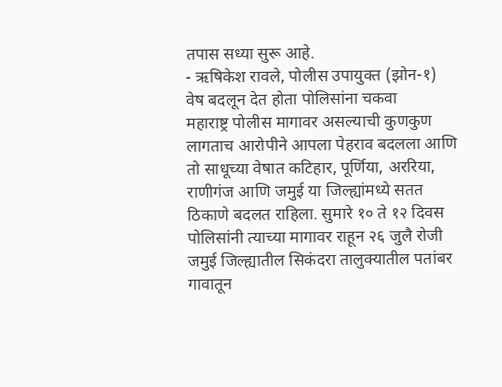तपास सध्या सुरू आहे.
- ऋषिकेश रावले, पोलीस उपायुक्त (झोन-१)
वेष बदलून देत होता पोलिसांना चकवा
महाराष्ट्र पोलीस मागावर असल्याची कुणकुण लागताच आरोपीने आपला पेहराव बदलला आणि तो साधूच्या वेषात कटिहार, पूर्णिया, अररिया, राणीगंज आणि जमुई या जिल्ह्यांमध्ये सतत ठिकाणे बदलत राहिला. सुमारे १० ते १२ दिवस पोलिसांनी त्याच्या मागावर राहून २६ जुलै रोजी जमुई जिल्ह्यातील सिकंदरा तालुक्यातील पतांबर गावातून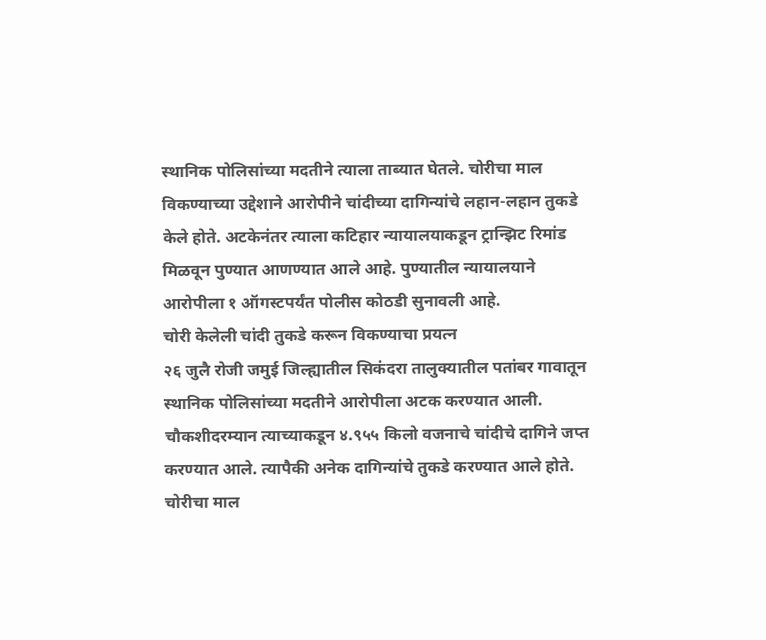स्थानिक पोलिसांच्या मदतीने त्याला ताब्यात घेतले. चोरीचा माल विकण्याच्या उद्देशाने आरोपीने चांदीच्या दागिन्यांचे लहान-लहान तुकडे केले होते. अटकेनंतर त्याला कटिहार न्यायालयाकडून ट्रान्झिट रिमांड मिळवून पुण्यात आणण्यात आले आहे. पुण्यातील न्यायालयाने आरोपीला १ ऑगस्टपर्यंत पोलीस कोठडी सुनावली आहे.
चोरी केलेली चांदी तुकडे करून विकण्याचा प्रयत्न
२६ जुलै रोजी जमुई जिल्ह्यातील सिकंदरा तालुक्यातील पतांबर गावातून स्थानिक पोलिसांच्या मदतीने आरोपीला अटक करण्यात आली. चौकशीदरम्यान त्याच्याकडून ४.९५५ किलो वजनाचे चांदीचे दागिने जप्त करण्यात आले. त्यापैकी अनेक दागिन्यांचे तुकडे करण्यात आले होते. चोरीचा माल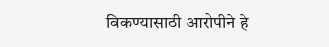विकण्यासाठी आरोपीने हे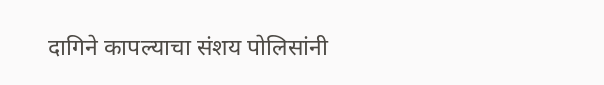दागिने कापल्याचा संशय पोलिसांनी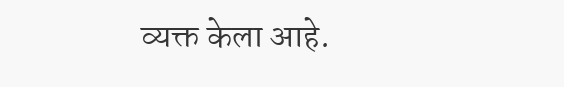व्यक्त केला आहे.